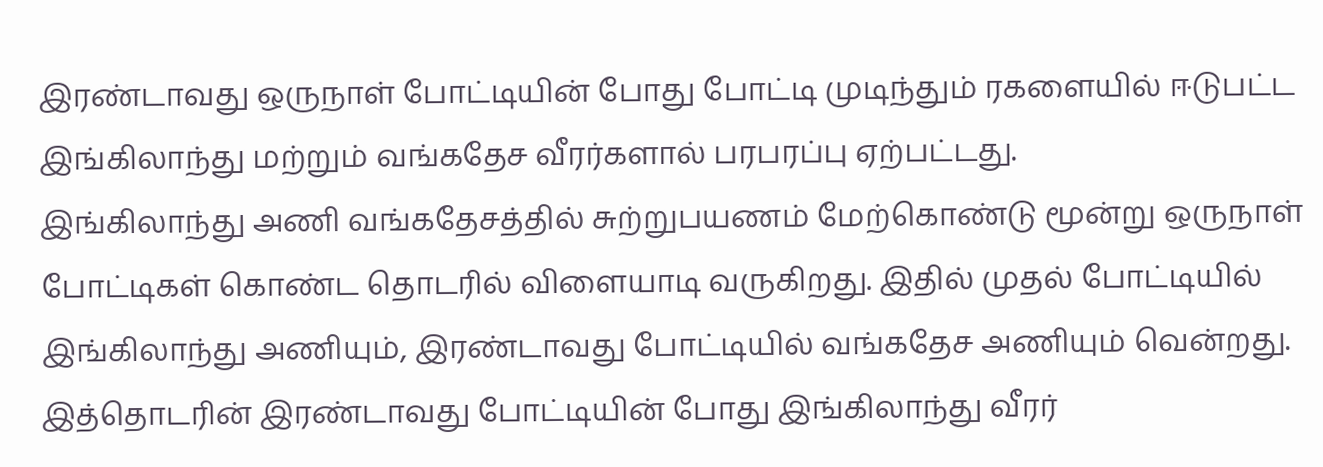இரண்டாவது ஒருநாள் போட்டியின் போது போட்டி முடிந்தும் ரகளையில் ஈடுபட்ட இங்கிலாந்து மற்றும் வங்கதேச வீரர்களால் பரபரப்பு ஏற்பட்டது.
இங்கிலாந்து அணி வங்கதேசத்தில் சுற்றுபயணம் மேற்கொண்டு மூன்று ஒருநாள் போட்டிகள் கொண்ட தொடரில் விளையாடி வருகிறது. இதில் முதல் போட்டியில் இங்கிலாந்து அணியும், இரண்டாவது போட்டியில் வங்கதேச அணியும் வென்றது.
இத்தொடரின் இரண்டாவது போட்டியின் போது இங்கிலாந்து வீரர்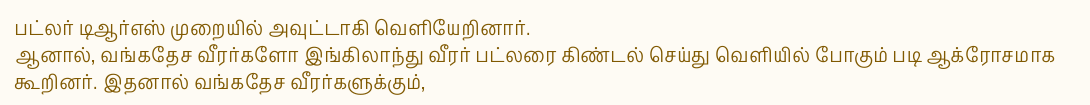பட்லர் டிஆர்எஸ் முறையில் அவுட்டாகி வெளியேறினார்.
ஆனால், வங்கதேச வீரர்களோ இங்கிலாந்து வீரர் பட்லரை கிண்டல் செய்து வெளியில் போகும் படி ஆக்ரோசமாக கூறினர். இதனால் வங்கதேச வீரர்களுக்கும்,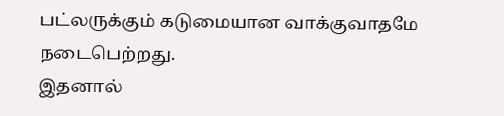பட்லருக்கும் கடுமையான வாக்குவாதமே நடைபெற்றது.
இதனால்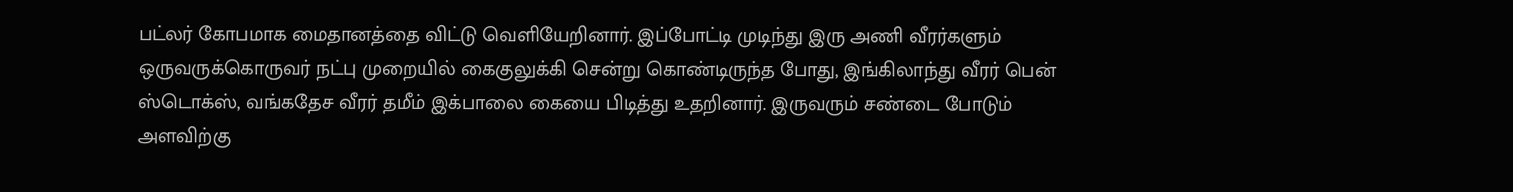பட்லர் கோபமாக மைதானத்தை விட்டு வெளியேறினார். இப்போட்டி முடிந்து இரு அணி வீரர்களும் ஒருவருக்கொருவர் நட்பு முறையில் கைகுலுக்கி சென்று கொண்டிருந்த போது, இங்கிலாந்து வீரர் பென் ஸ்டொக்ஸ், வங்கதேச வீரர் தமீம் இக்பாலை கையை பிடித்து உதறினார். இருவரும் சண்டை போடும் அளவிற்கு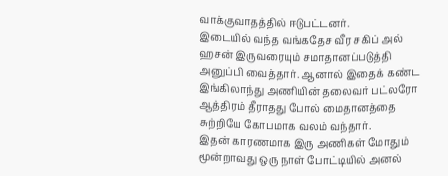வாக்குவாதத்தில் ஈடுபட்டனர்.
இடையில் வந்த வங்கதேச வீர சகிப் அல் ஹசன் இருவரையும் சமாதானப்படுத்தி அனுப்பி வைத்தார். ஆனால் இதைக் கண்ட இங்கிலாந்து அணியின் தலைவர் பட்லரோ ஆத்திரம் தீராதது போல் மைதானத்தை சுற்றியே கோபமாக வலம் வந்தார்.
இதன் காரணமாக இரு அணிகள் மோதும் மூன்றாவது ஒரு நாள் போட்டியில் அனல்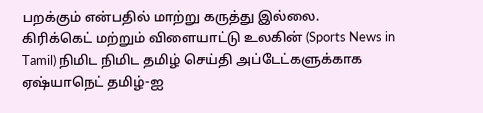பறக்கும் என்பதில் மாற்று கருத்து இல்லை.
கிரிக்கெட் மற்றும் விளையாட்டு உலகின் (Sports News in Tamil) நிமிட நிமிட தமிழ் செய்தி அப்டேட்களுக்காக ஏஷ்யாநெட் தமிழ்-ஐ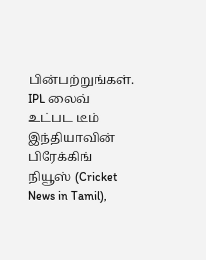பின்பற்றுங்கள். IPL லைவ் உட்பட டீம் இந்தியாவின் பிரேக்கிங் நியூஸ் (Cricket News in Tamil),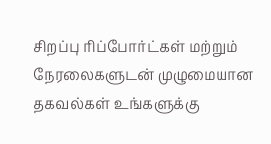சிறப்பு ரிப்போர்ட்கள் மற்றும் நேரலைகளுடன் முழுமையான தகவல்கள் உங்களுக்கு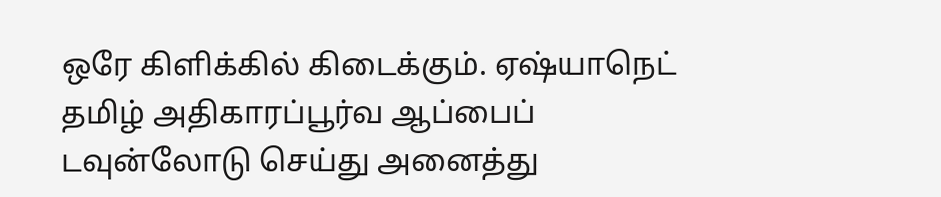ஒரே கிளிக்கில் கிடைக்கும். ஏஷ்யாநெட் தமிழ் அதிகாரப்பூர்வ ஆப்பைப் டவுன்லோடு செய்து அனைத்து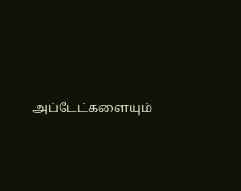அப்டேட்களையும்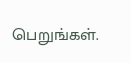பெறுங்கள்.